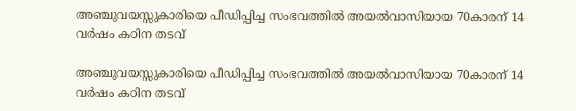അഞ്ചുവയസ്സുകാരിയെ പീഡിപ്പിച്ച സംഭവത്തില്‍ അയല്‍വാസിയായ 70കാരന് 14 വര്‍ഷം കഠിന തടവ്

അഞ്ചുവയസ്സുകാരിയെ പീഡിപ്പിച്ച സംഭവത്തില്‍ അയല്‍വാസിയായ 70കാരന് 14 വര്‍ഷം കഠിന തടവ്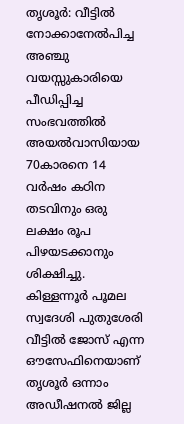തൃശൂര്‍: വീട്ടില്‍ നോക്കാനേൽപിച്ച അഞ്ചു വയസ്സുകാരിയെ പീഡിപ്പിച്ച സംഭവത്തില്‍ അയല്‍വാസിയായ 70കാരനെ 14 വര്‍ഷം കഠിന തടവിനും ഒരു ലക്ഷം രൂപ പിഴയടക്കാനും ശിക്ഷിച്ചു. കിള്ളന്നൂര്‍ പൂമല സ്വദേശി പുതുശേരി വീട്ടില്‍ ജോസ് എന്ന ഔസേഫിനെയാണ് തൃശൂര്‍ ഒന്നാം അഡീഷനല്‍ ജില്ല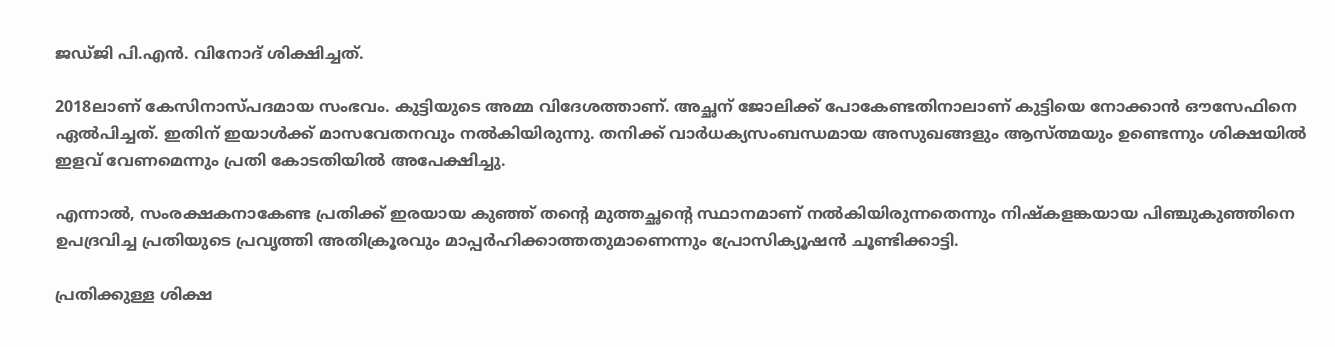ജഡ്ജി പി.എന്‍. വിനോദ് ശിക്ഷിച്ചത്.

2018ലാണ് കേസിനാസ്പദമായ സംഭവം. കുട്ടിയുടെ അമ്മ വിദേശത്താണ്. അച്ഛന് ജോലിക്ക് പോകേണ്ടതിനാലാണ് കുട്ടിയെ നോക്കാൻ ഔസേഫിനെ ഏൽപിച്ചത്. ഇതിന് ഇയാള്‍ക്ക് മാസവേതനവും നല്‍കിയിരുന്നു. തനിക്ക് വാര്‍ധക്യസംബന്ധമായ അസുഖങ്ങളും ആസ്ത്മയും ഉണ്ടെന്നും ശിക്ഷയില്‍ ഇളവ് വേണമെന്നും പ്രതി കോടതിയില്‍ അപേക്ഷിച്ചു.

എന്നാല്‍, സംരക്ഷകനാകേണ്ട പ്രതിക്ക് ഇരയായ കുഞ്ഞ് തന്‍റെ മുത്തച്ഛന്‍റെ സ്ഥാനമാണ് നല്‍കിയിരുന്നതെന്നും നിഷ്കളങ്കയായ പിഞ്ചുകുഞ്ഞിനെ ഉപദ്രവിച്ച പ്രതിയുടെ പ്രവൃത്തി അതിക്രൂരവും മാപ്പര്‍ഹിക്കാത്തതുമാണെന്നും പ്രോസിക്യൂഷന്‍ ചൂണ്ടിക്കാട്ടി.

പ്രതിക്കുള്ള ശിക്ഷ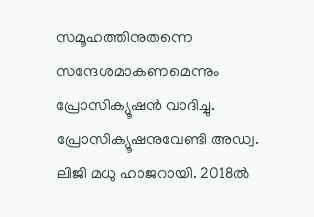സമൂഹത്തിനുതന്നെ സന്ദേശമാകണമെന്നും പ്രോസിക്യൂഷന്‍ വാദിച്ചു. പ്രോസിക്യൂഷനുവേണ്ടി അഡ്വ. ലിജി മധു ഹാജറായി. 2018ല്‍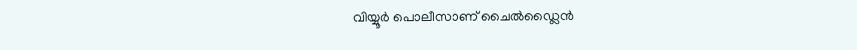വിയ്യൂര്‍ പൊലീസാണ് ചൈല്‍ഡ്ലൈന്‍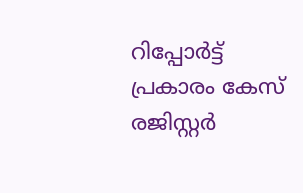റിപ്പോര്‍ട്ട് പ്രകാരം കേസ് രജിസ്റ്റര്‍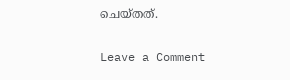ചെയ്തത്.

Leave a Comment